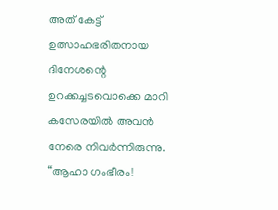അത് കേട്ട് ഉത്സാഹഭരിതനായ ദിനേശന്റെ ഉറക്കച്ചടവൊക്കെ മാറി കസേരയിൽ അവൻ നേരെ നിവർന്നിരുന്നു. “ആഹാ ഗംഭീരം!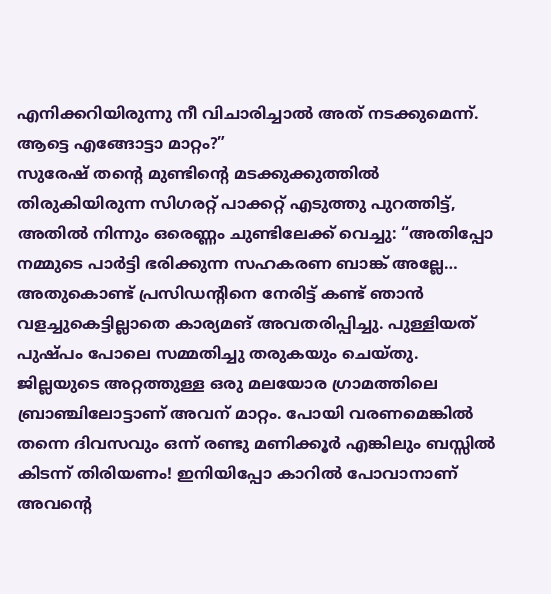എനിക്കറിയിരുന്നു നീ വിചാരിച്ചാൽ അത് നടക്കുമെന്ന്. ആട്ടെ എങ്ങോട്ടാ മാറ്റം?”
സുരേഷ് തന്റെ മുണ്ടിന്റെ മടക്കുക്കുത്തിൽ തിരുകിയിരുന്ന സിഗരറ്റ് പാക്കറ്റ് എടുത്തു പുറത്തിട്ട്, അതിൽ നിന്നും ഒരെണ്ണം ചുണ്ടിലേക്ക് വെച്ചു: “അതിപ്പോ നമ്മുടെ പാർട്ടി ഭരിക്കുന്ന സഹകരണ ബാങ്ക് അല്ലേ… അതുകൊണ്ട് പ്രസിഡന്റിനെ നേരിട്ട് കണ്ട് ഞാൻ വളച്ചുകെട്ടില്ലാതെ കാര്യമങ് അവതരിപ്പിച്ചു. പുള്ളിയത് പുഷ്പം പോലെ സമ്മതിച്ചു തരുകയും ചെയ്തു. ജില്ലയുടെ അറ്റത്തുള്ള ഒരു മലയോര ഗ്രാമത്തിലെ ബ്രാഞ്ചിലോട്ടാണ് അവന് മാറ്റം. പോയി വരണമെങ്കിൽ തന്നെ ദിവസവും ഒന്ന് രണ്ടു മണിക്കൂർ എങ്കിലും ബസ്സിൽ കിടന്ന് തിരിയണം! ഇനിയിപ്പോ കാറിൽ പോവാനാണ് അവന്റെ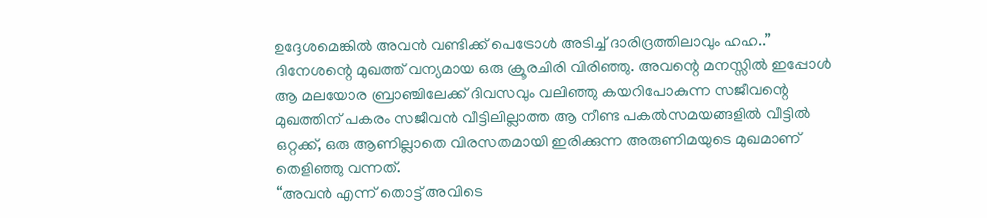ഉദ്ദേശമെങ്കിൽ അവൻ വണ്ടിക്ക് പെട്രോൾ അടിച്ച് ദാരിദ്രത്തിലാവും ഹഹ..”
ദിനേശന്റെ മുഖത്ത് വന്യമായ ഒരു ക്രൂരചിരി വിരിഞ്ഞു. അവന്റെ മനസ്സിൽ ഇപ്പോൾ ആ മലയോര ബ്രാഞ്ചിലേക്ക് ദിവസവും വലിഞ്ഞു കയറിപോകുന്ന സജീവന്റെ മുഖത്തിന് പകരം സജീവൻ വീട്ടിലില്ലാത്ത ആ നീണ്ട പകൽസമയങ്ങളിൽ വീട്ടിൽ ഒറ്റക്ക്, ഒരു ആണില്ലാതെ വിരസതമായി ഇരിക്കുന്ന അരുണിമയുടെ മുഖമാണ് തെളിഞ്ഞു വന്നത്.
“അവൻ എന്ന് തൊട്ട് അവിടെ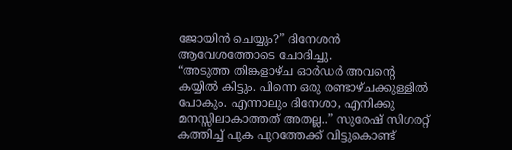ജോയിൻ ചെയ്യും?” ദിനേശൻ ആവേശത്തോടെ ചോദിച്ചു.
“അടുത്ത തിങ്കളാഴ്ച ഓർഡർ അവന്റെ കയ്യിൽ കിട്ടും. പിന്നെ ഒരു രണ്ടാഴ്ചക്കുള്ളിൽ പോകും. എന്നാലും ദിനേശാ, എനിക്കു മനസ്സിലാകാത്തത് അതല്ല..” സുരേഷ് സിഗരറ്റ് കത്തിച്ച് പുക പുറത്തേക്ക് വിട്ടുകൊണ്ട്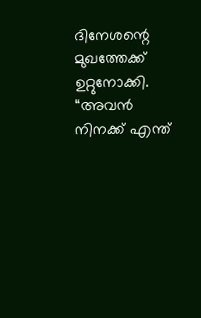ദിനേശന്റെ മുഖത്തേക്ക് ഉറ്റുനോക്കി. “അവൻ നിനക്ക് എന്ത്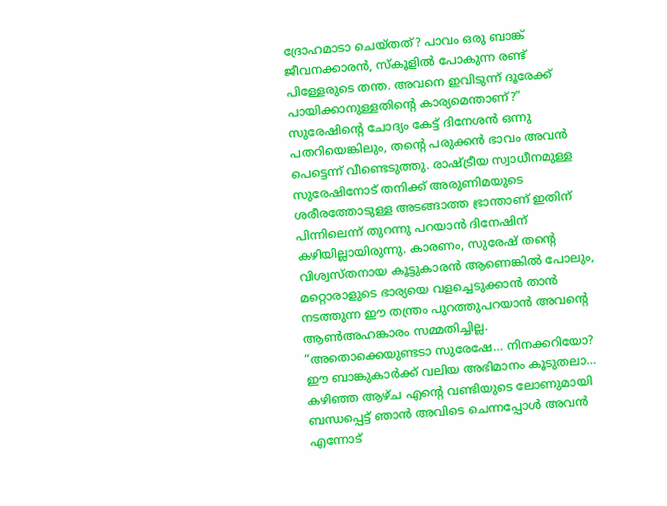ദ്രോഹമാടാ ചെയ്തത്? പാവം ഒരു ബാങ്ക് ജീവനക്കാരൻ, സ്കൂളിൽ പോകുന്ന രണ്ട് പിള്ളേരുടെ തന്ത. അവനെ ഇവിടുന്ന് ദൂരേക്ക് പായിക്കാനുള്ളതിന്റെ കാര്യമെന്താണ്?”
സുരേഷിന്റെ ചോദ്യം കേട്ട് ദിനേശൻ ഒന്നു പതറിയെങ്കിലും, തന്റെ പരുക്കൻ ഭാവം അവൻ പെട്ടെന്ന് വീണ്ടെടുത്തു. രാഷ്ട്രീയ സ്വാധീനമുള്ള സുരേഷിനോട് തനിക്ക് അരുണിമയുടെ ശരീരത്തോടുള്ള അടങ്ങാത്ത ഭ്രാന്താണ് ഇതിന് പിന്നിലെന്ന് തുറന്നു പറയാൻ ദിനേഷിന് കഴിയില്ലായിരുന്നു. കാരണം, സുരേഷ് തന്റെ വിശ്വസ്തനായ കൂട്ടുകാരൻ ആണെങ്കിൽ പോലും, മറ്റൊരാളുടെ ഭാര്യയെ വളച്ചെടുക്കാൻ താൻ നടത്തുന്ന ഈ തന്ത്രം പുറത്തുപറയാൻ അവന്റെ ആൺഅഹങ്കാരം സമ്മതിച്ചില്ല.
“അതൊക്കെയുണ്ടടാ സുരേഷേ… നിനക്കറിയോ? ഈ ബാങ്കുകാർക്ക് വലിയ അഭിമാനം കൂടുതലാ… കഴിഞ്ഞ ആഴ്ച എന്റെ വണ്ടിയുടെ ലോണുമായി ബന്ധപ്പെട്ട് ഞാൻ അവിടെ ചെന്നപ്പോൾ അവൻ എന്നോട്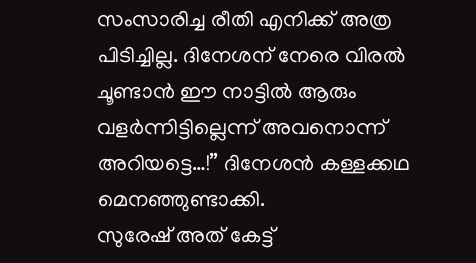സംസാരിച്ച രീതി എനിക്ക് അത്ര പിടിച്ചില്ല. ദിനേശന് നേരെ വിരൽ ചൂണ്ടാൻ ഈ നാട്ടിൽ ആരും വളർന്നിട്ടില്ലെന്ന് അവനൊന്ന് അറിയട്ടെ…!” ദിനേശൻ കള്ളക്കഥ മെനഞ്ഞുണ്ടാക്കി.
സുരേഷ് അത് കേട്ട്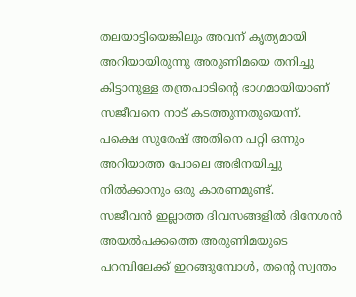തലയാട്ടിയെങ്കിലും അവന് കൃത്യമായി അറിയായിരുന്നു അരുണിമയെ തനിച്ചു കിട്ടാനുള്ള തന്ത്രപാടിന്റെ ഭാഗമായിയാണ് സജീവനെ നാട് കടത്തുന്നതുയെന്ന്. പക്ഷെ സുരേഷ് അതിനെ പറ്റി ഒന്നും അറിയാത്ത പോലെ അഭിനയിച്ചു നിൽക്കാനും ഒരു കാരണമുണ്ട്.
സജീവൻ ഇല്ലാത്ത ദിവസങ്ങളിൽ ദിനേശൻ അയൽപക്കത്തെ അരുണിമയുടെ പറമ്പിലേക്ക് ഇറങ്ങുമ്പോൾ, തന്റെ സ്വന്തം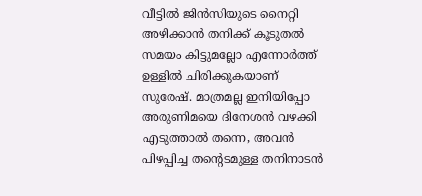വീട്ടിൽ ജിൻസിയുടെ നൈറ്റി അഴിക്കാൻ തനിക്ക് കൂടുതൽ സമയം കിട്ടുമല്ലോ എന്നോർത്ത് ഉള്ളിൽ ചിരിക്കുകയാണ് സുരേഷ്. മാത്രമല്ല ഇനിയിപ്പോ അരുണിമയെ ദിനേശൻ വഴക്കി എടുത്താൽ തന്നെ, അവൻ പിഴപ്പിച്ച തന്റെടമുള്ള തനിനാടൻ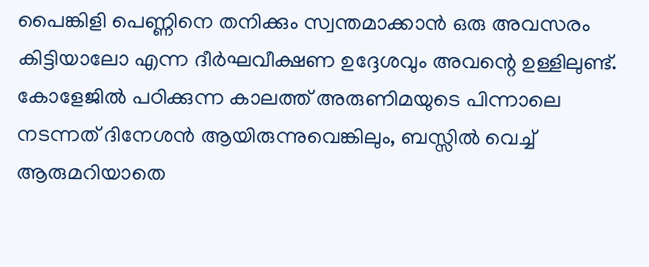പൈങ്കിളി പെണ്ണിനെ തനിക്കും സ്വന്തമാക്കാൻ ഒരു അവസരം കിട്ടിയാലോ എന്ന ദീർഘവീക്ഷണ ഉദ്ദേശവും അവന്റെ ഉള്ളിലുണ്ട്. കോളേജിൽ പഠിക്കുന്ന കാലത്ത് അരുണിമയുടെ പിന്നാലെ നടന്നത് ദിനേശൻ ആയിരുന്നുവെങ്കിലും, ബസ്സിൽ വെച്ച് ആരുമറിയാതെ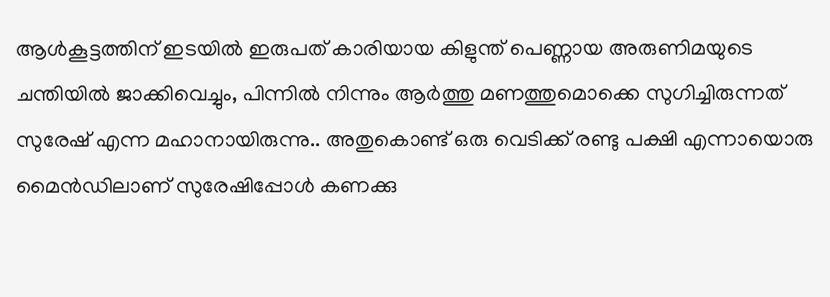ആൾകൂട്ടത്തിന് ഇടയിൽ ഇരുപത് കാരിയായ കിളുന്ത് പെണ്ണായ അരുണിമയുടെ ചന്തിയിൽ ജാക്കിവെച്ചും, പിന്നിൽ നിന്നും ആർത്തു മണത്തുമൊക്കെ സുഗിച്ചിരുന്നത് സുരേഷ് എന്ന മഹാനായിരുന്നു.. അതുകൊണ്ട് ഒരു വെടിക്ക് രണ്ടു പക്ഷി എന്നായൊരു മൈൻഡിലാണ് സുരേഷിപ്പോൾ കണക്കു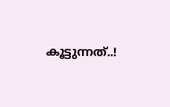കൂട്ടുന്നത്..!